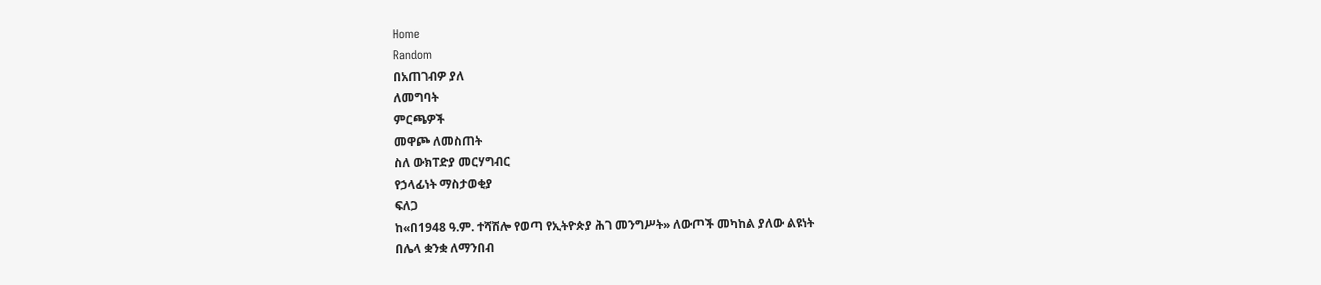Home
Random
በአጠገብዎ ያለ
ለመግባት
ምርጫዎች
መዋጮ ለመስጠት
ስለ ውክፐድያ መርሃግብር
የኃላፊነት ማስታወቂያ
ፍለጋ
ከ«በ1948 ዓ.ም. ተሻሽሎ የወጣ የኢትዮጵያ ሕገ መንግሥት» ለውጦች መካከል ያለው ልዩነት
በሌላ ቋንቋ ለማንበብ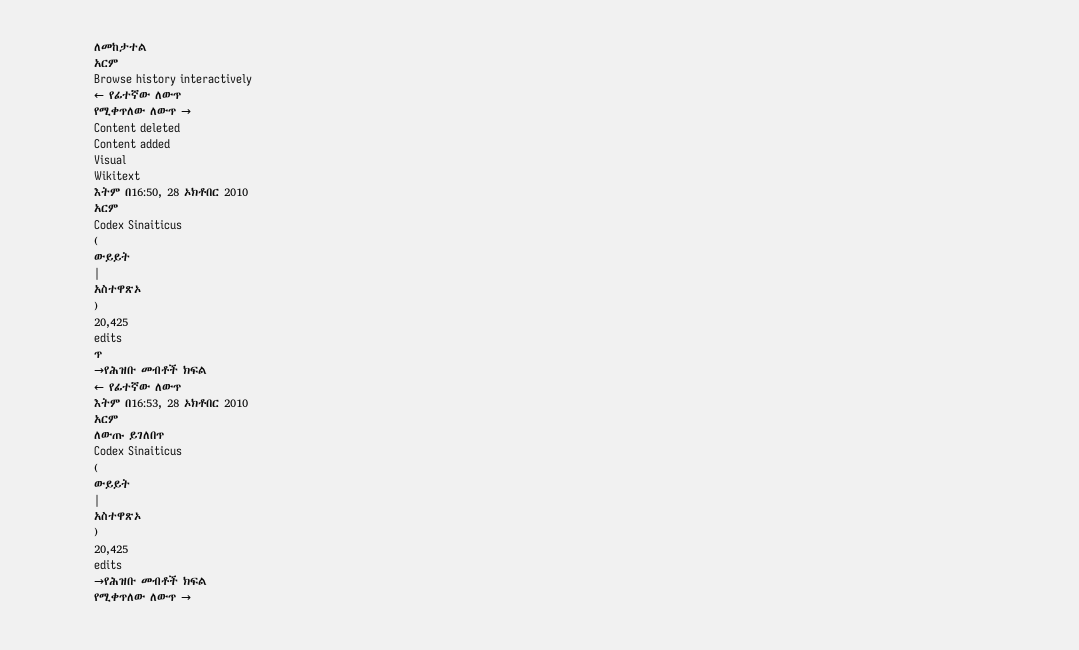ለመከታተል
አርም
Browse history interactively
← የፊተኛው ለውጥ
የሚቀጥለው ለውጥ →
Content deleted
Content added
Visual
Wikitext
እትም በ16:50, 28 ኦክቶበር 2010
አርም
Codex Sinaiticus
(
ውይይት
|
አስተዋጽኦ
)
20,425
edits
ጥ
→የሕዝቡ መብቶች ክፍል
← የፊተኛው ለውጥ
እትም በ16:53, 28 ኦክቶበር 2010
አርም
ለውጡ ይገለበጥ
Codex Sinaiticus
(
ውይይት
|
አስተዋጽኦ
)
20,425
edits
→የሕዝቡ መብቶች ክፍል
የሚቀጥለው ለውጥ →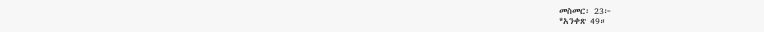መስመር፡ 23፦
*አንቀጽ 49።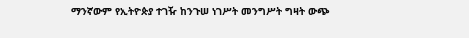ማንኛውም የኢትዮጵያ ተገዥ ከንጉሠ ነገሥት መንግሥት ግዛት ውጭ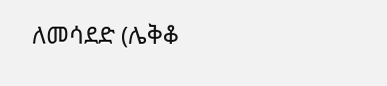ለመሳደድ (ሌቅቆ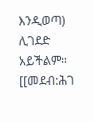እንዲወጣ) ሊገደድ አይችልም።
[[መደብ:ሕገ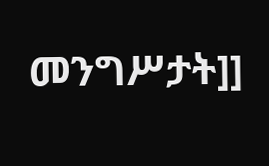መንግሥታት]]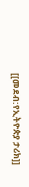[[መደብ:የኢትዮጵያ ታሪክ]]